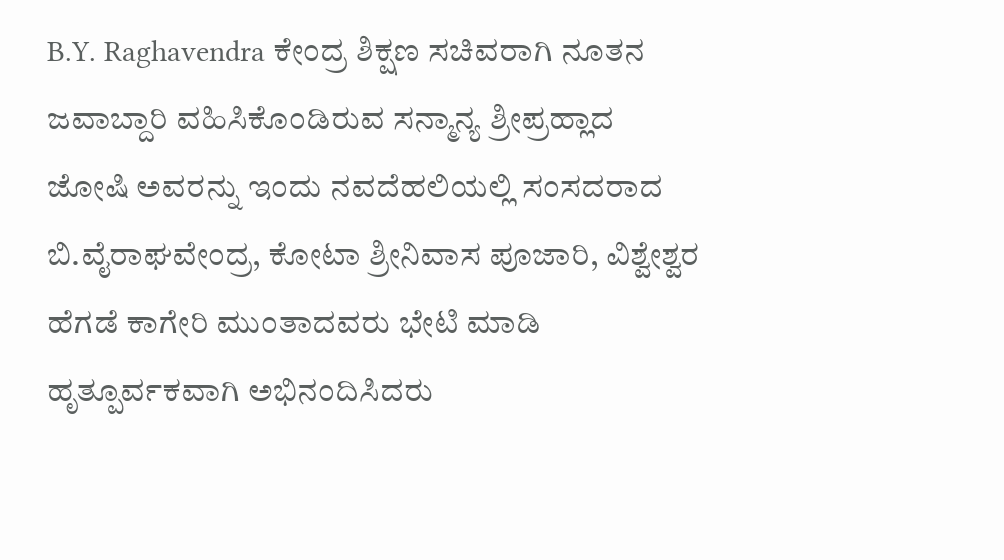B.Y. Raghavendra ಕೇಂದ್ರ ಶಿಕ್ಷಣ ಸಚಿವರಾಗಿ ನೂತನ ಜವಾಬ್ದಾರಿ ವಹಿಸಿಕೊಂಡಿರುವ ಸನ್ಮಾನ್ಯ ಶ್ರೀಪ್ರಹ್ಲಾದ ಜೋಷಿ ಅವರನ್ನು ಇಂದು ನವದೆಹಲಿಯಲ್ಲಿ ಸಂಸದರಾದ ಬಿ.ವೈರಾಘವೇಂದ್ರ, ಕೋಟಾ ಶ್ರೀನಿವಾಸ ಪೂಜಾರಿ, ವಿಶ್ವೇಶ್ವರ ಹೆಗಡೆ ಕಾಗೇರಿ ಮುಂತಾದವರು ಭೇಟಿ ಮಾಡಿ ಹೃತ್ಪೂರ್ವಕವಾಗಿ ಅಭಿನಂದಿಸಿದರು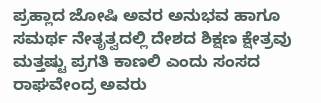ಪ್ರಹ್ಲಾದ ಜೋಷಿ ಅವರ ಅನುಭವ ಹಾಗೂ ಸಮರ್ಥ ನೇತೃತ್ವದಲ್ಲಿ ದೇಶದ ಶಿಕ್ಷಣ ಕ್ಷೇತ್ರವು ಮತ್ತಷ್ಟು ಪ್ರಗತಿ ಕಾಣಲಿ ಎಂದು ಸಂಸದ ರಾಘವೇಂದ್ರ ಅವರು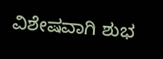ವಿಶೇಷವಾಗಿ ಶುಭ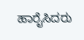ಹಾರೈಸಿದರು